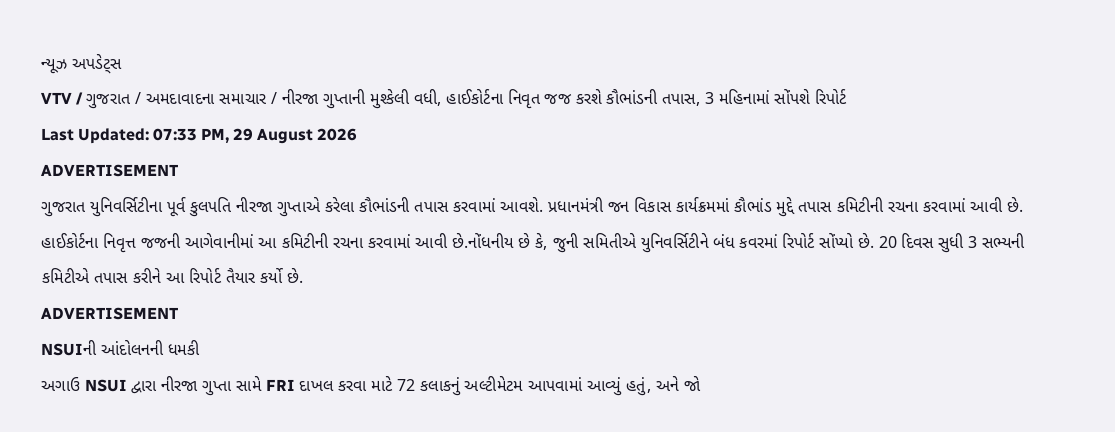ન્યૂઝ અપડેટ્સ
VTV / ગુજરાત / અમદાવાદના સમાચાર / નીરજા ગુપ્તાની મુશ્કેલી વધી, હાઈકોર્ટના નિવૃત જજ કરશે કૌભાંડની તપાસ, 3 મહિનામાં સોંપશે રિપોર્ટ
Last Updated: 07:33 PM, 29 August 2026
ADVERTISEMENT
ગુજરાત યુનિવર્સિટીના પૂર્વ કુલપતિ નીરજા ગુપ્તાએ કરેલા કૌભાંડની તપાસ કરવામાં આવશે. પ્રધાનમંત્રી જન વિકાસ કાર્યક્રમમાં કૌભાંડ મુદ્દે તપાસ કમિટીની રચના કરવામાં આવી છે. હાઈકોર્ટના નિવૃત્ત જજની આગેવાનીમાં આ કમિટીની રચના કરવામાં આવી છે.નોંધનીય છે કે, જુની સમિતીએ યુનિવર્સિટીને બંધ કવરમાં રિપોર્ટ સોંપ્યો છે. 20 દિવસ સુધી 3 સભ્યની કમિટીએ તપાસ કરીને આ રિપોર્ટ તૈયાર કર્યો છે.
ADVERTISEMENT
NSUIની આંદોલનની ધમકી
અગાઉ NSUI દ્વારા નીરજા ગુપ્તા સામે FRI દાખલ કરવા માટે 72 કલાકનું અલ્ટીમેટમ આપવામાં આવ્યું હતું, અને જો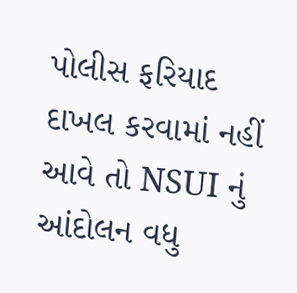પોલીસ ફરિયાદ દાખલ કરવામાં નહીં આવે તો NSUI નું આંદોલન વધુ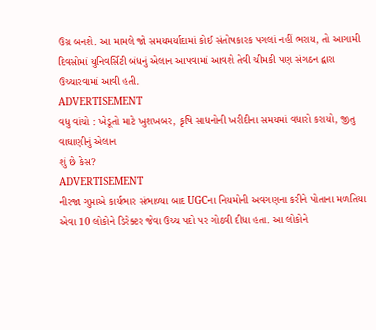ઉગ્ર બનશે. આ મામલે જો સમયમર્યાદામાં કોઈ સંતોષકારક પગલાં નહીં ભરાય, તો આગામી દિવસોમાં યુનિવર્સિટી બંધનું એલાન આપવામાં આવશે તેવી ચીમકી પણ સંગઠન દ્વારા ઉચ્ચારવામાં આવી હતી.
ADVERTISEMENT
વધુ વાંચો : ખેડૂતો માટે ખુશખબર, કૃષિ સાધનોની ખરીદીના સમયમાં વધારો કરાયો, જીતુ વાઘાણીનું એલાન
શું છે કેસ?
ADVERTISEMENT
નીરજા ગુપ્તાએ કાર્યભાર સંભાળ્યા બાદ UGCના નિયમોની અવગણના કરીને પોતાના મળતિયા એવા 10 લોકોને ડિરેક્ટર જેવા ઉચ્ચ પદો પર ગોઠવી દીધા હતા. આ લોકોને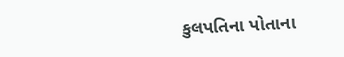કુલપતિના પોતાના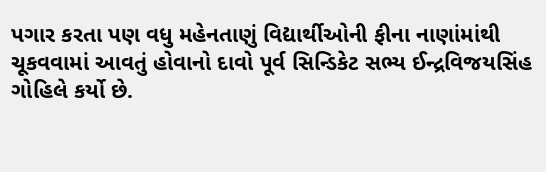પગાર કરતા પણ વધુ મહેનતાણું વિદ્યાર્થીઓની ફીના નાણાંમાંથી ચૂકવવામાં આવતું હોવાનો દાવો પૂર્વ સિન્ડિકેટ સભ્ય ઈન્દ્રવિજયસિંહ ગોહિલે કર્યો છે.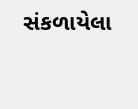સંકળાયેલા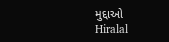મુદ્દાઓ
Hiralal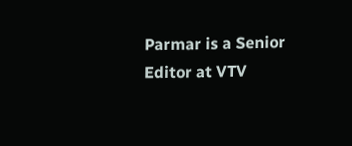Parmar is a Senior Editor at VTV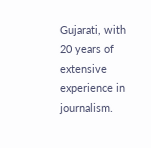Gujarati, with 20 years of extensive experience in journalism.